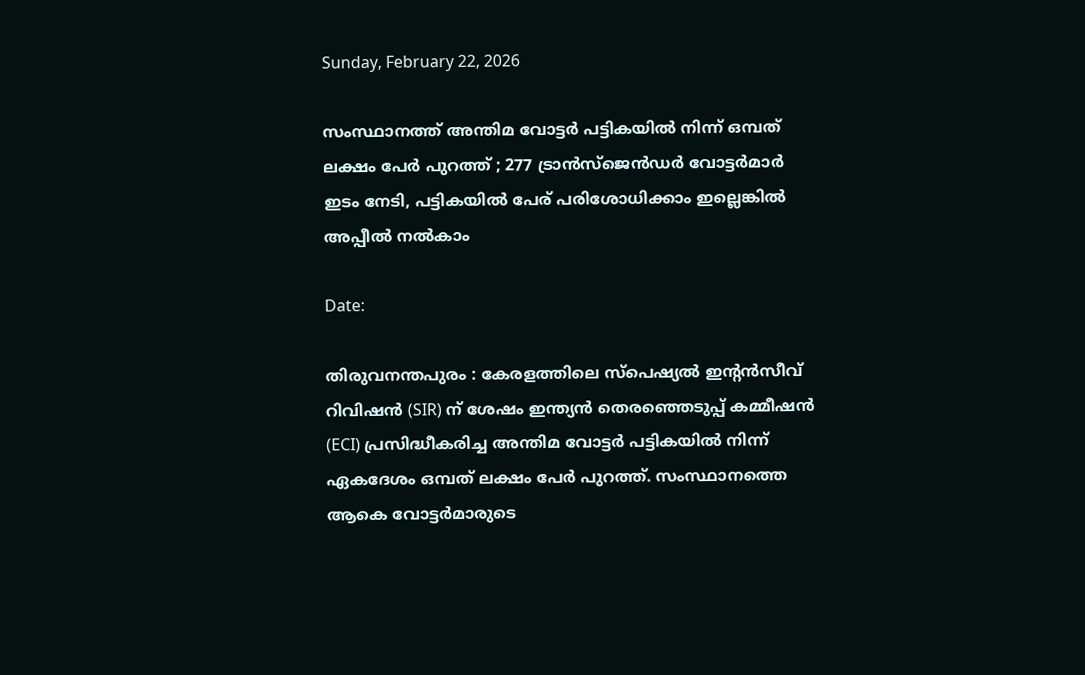Sunday, February 22, 2026

സംസ്ഥാനത്ത് അന്തിമ വോട്ടർ പട്ടികയിൽ നിന്ന് ഒമ്പത് ലക്ഷം പേർ പുറത്ത് ; 277 ട്രാൻസ്‌ജെൻഡർ വോട്ടർമാർ   ഇടം നേടി, പട്ടികയിൽ പേര് പരിശോധിക്കാം ഇല്ലെങ്കിൽ അപ്പീൽ നൽകാം

Date:

തിരുവനന്തപുരം : കേരളത്തിലെ സ്‌പെഷ്യൽ ഇന്റൻസീവ് റിവിഷൻ (SIR) ന് ശേഷം ഇന്ത്യൻ തെരഞ്ഞെടുപ്പ് കമ്മീഷൻ (ECI) പ്രസിദ്ധീകരിച്ച അന്തിമ വോട്ടർ പട്ടികയിൽ നിന്ന് ഏകദേശം ഒമ്പത് ലക്ഷം പേർ പുറത്ത്. സംസ്ഥാനത്തെ ആകെ വോട്ടർമാരുടെ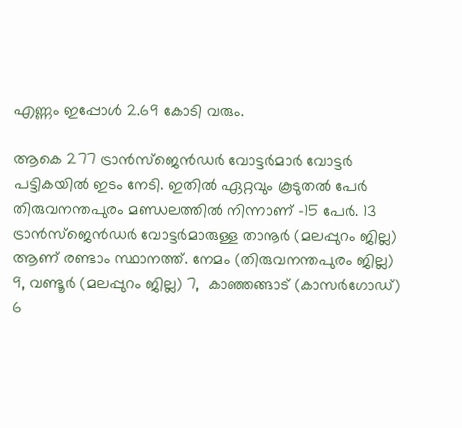എണ്ണം ഇപ്പോൾ 2.69 കോടി വരും.

ആകെ 277 ട്രാൻസ്‌ജെൻഡർ വോട്ടർമാർ വോട്ടർ പട്ടികയിൽ ഇടം നേടി. ഇതിൽ ഏറ്റവും കൂടുതൽ പേർ തിരുവനന്തപുരം മണ്ഡലത്തിൽ നിന്നാണ് -15 പേർ. 13 ട്രാൻസ്‌ജെൻഡർ വോട്ടർമാരുള്ള താനൂർ (മലപ്പുറം ജില്ല) ആണ് രണ്ടാം സ്ഥാനത്ത്. നേമം (തിരുവനന്തപുരം ജില്ല) 9, വണ്ടൂർ (മലപ്പുറം ജില്ല) 7,  കാഞ്ഞങ്ങാട് (കാസർഗോഡ്) 6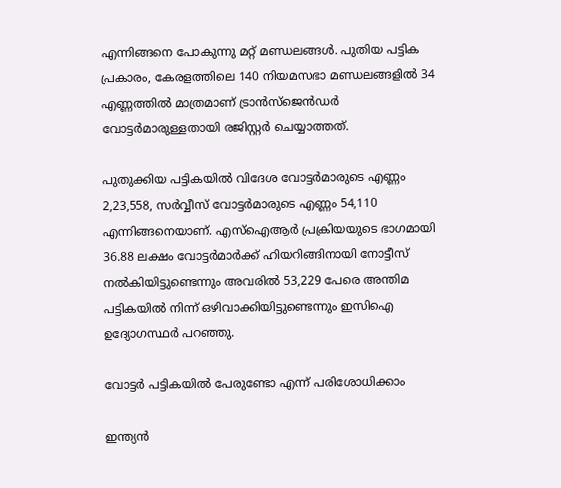എന്നിങ്ങനെ പോകുന്നു മറ്റ് മണ്ഡലങ്ങൾ. പുതിയ പട്ടിക പ്രകാരം, കേരളത്തിലെ 140 നിയമസഭാ മണ്ഡലങ്ങളിൽ 34 എണ്ണത്തിൽ മാത്രമാണ് ട്രാൻസ്‌ജെൻഡർ വോട്ടർമാരുള്ളതായി രജിസ്റ്റർ ചെയ്യാത്തത്.

പുതുക്കിയ പട്ടികയിൽ വിദേശ വോട്ടർമാരുടെ എണ്ണം 2,23,558, സർവ്വീസ് വോട്ടർമാരുടെ എണ്ണം 54,110 എന്നിങ്ങനെയാണ്. എസ്‌ഐആർ പ്രക്രിയയുടെ ഭാഗമായി 36.88 ലക്ഷം വോട്ടർമാർക്ക് ഹിയറിങ്ങിനായി നോട്ടീസ് നൽകിയിട്ടുണ്ടെന്നും അവരിൽ 53,229 പേരെ അന്തിമ പട്ടികയിൽ നിന്ന് ഒഴിവാക്കിയിട്ടുണ്ടെന്നും ഇസിഐ ഉദ്യോഗസ്ഥർ പറഞ്ഞു.

വോട്ടർ പട്ടികയിൽ പേരുണ്ടോ എന്ന് പരിശോധിക്കാം

ഇന്ത്യൻ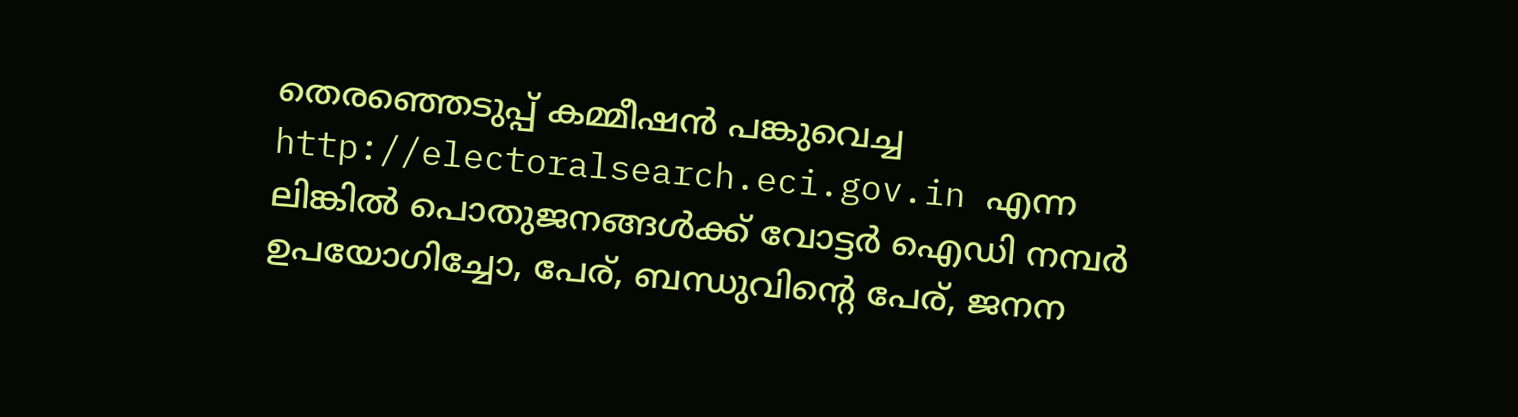തെരഞ്ഞെടുപ്പ് കമ്മീഷൻ പങ്കുവെച്ച  http://electoralsearch.eci.gov.in എന്ന ലിങ്കിൽ പൊതുജനങ്ങൾക്ക് വോട്ടർ ഐഡി നമ്പർ ഉപയോഗിച്ചോ, പേര്, ബന്ധുവിന്റെ പേര്, ജനന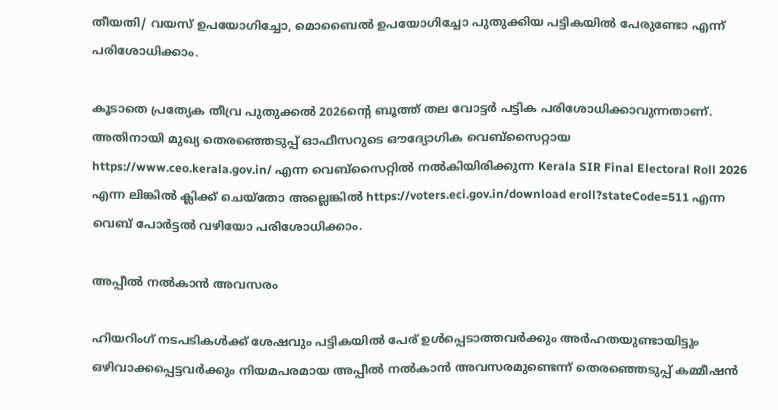തീയതി/ വയസ് ഉപയോഗിച്ചോ, മൊബൈൽ ഉപയോഗിച്ചോ പുതുക്കിയ പട്ടികയിൽ പേരുണ്ടോ എന്ന് പരിശോധിക്കാം.

കൂടാതെ പ്രത്യേക തീവ്ര പുതുക്കൽ 2026ന്‍റെ ബൂത്ത് തല വോട്ടർ പട്ടിക പരിശോധിക്കാവുന്നതാണ്. അതിനായി മുഖ്യ തെരഞ്ഞെടുപ്പ് ഓഫീസറുടെ ഔദ്യോഗിക വെബ്സൈറ്റായ https://www.ceo.kerala.gov.in/ എന്ന വെബ്സൈറ്റിൽ നൽകിയിരിക്കുന്ന Kerala SIR Final Electoral Roll 2026 എന്ന ലിങ്കിൽ ക്ലിക്ക് ചെയ്തോ അല്ലെങ്കിൽ https://voters.eci.gov.in/download eroll?stateCode=511 എന്ന വെബ് പോർട്ടൽ വഴിയോ പരിശോധിക്കാം.

അപ്പീൽ നൽകാൻ അവസരം

ഹിയറിംഗ് നടപടികൾക്ക് ശേഷവും പട്ടികയിൽ പേര് ഉൾപ്പെടാത്തവർക്കും അർഹതയുണ്ടായിട്ടും ഒഴിവാക്കപ്പെട്ടവർക്കും നിയമപരമായ അപ്പീൽ നൽകാൻ അവസരമുണ്ടെന്ന് തെരഞ്ഞെടുപ്പ് കമ്മീഷൻ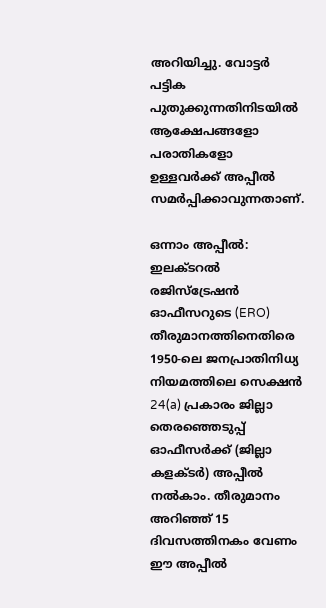അറിയിച്ചു. വോട്ടർ പട്ടിക പുതുക്കുന്നതിനിടയിൽ ആക്ഷേപങ്ങളോ പരാതികളോ ഉള്ളവർക്ക് അപ്പീൽ സമർപ്പിക്കാവുന്നതാണ്.

ഒന്നാം അപ്പീൽ: ഇലക്ടറൽ രജിസ്ട്രേഷൻ ഓഫീസറുടെ (ERO) തീരുമാനത്തിനെതിരെ 1950-ലെ ജനപ്രാതിനിധ്യ നിയമത്തിലെ സെക്ഷൻ 24(a) പ്രകാരം ജില്ലാ തെരഞ്ഞെടുപ്പ് ഓഫീസർക്ക് (ജില്ലാ കളക്ടർ) അപ്പീൽ നൽകാം. തീരുമാനം അറിഞ്ഞ് 15 ദിവസത്തിനകം വേണം ഈ അപ്പീൽ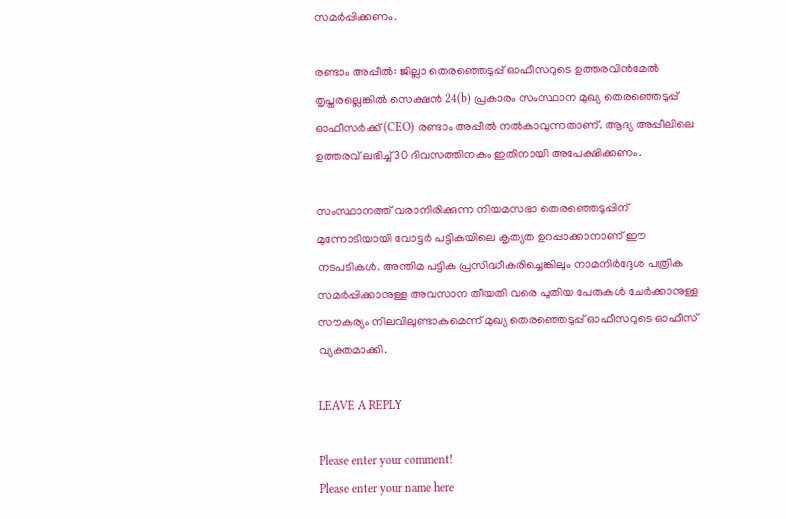സമർപ്പിക്കണം.

രണ്ടാം അപ്പീൽ: ജില്ലാ തെരഞ്ഞെടുപ്പ് ഓഫീസറുടെ ഉത്തരവിൻമേൽ തൃപ്തരല്ലെങ്കിൽ സെക്ഷൻ 24(b) പ്രകാരം സംസ്ഥാന മുഖ്യ തെരഞ്ഞെടുപ്പ് ഓഫീസർക്ക് (CEO) രണ്ടാം അപ്പീൽ നൽകാവുന്നതാണ്. ആദ്യ അപ്പീലിലെ ഉത്തരവ് ലഭിച്ച് 30 ദിവസത്തിനകം ഇതിനായി അപേക്ഷിക്കണം.

സംസ്ഥാനത്ത് വരാനിരിക്കുന്ന നിയമസഭാ തെരഞ്ഞെടുപ്പിന് മുന്നോടിയായി വോട്ടർ പട്ടികയിലെ കൃത്യത ഉറപ്പാക്കാനാണ് ഈ നടപടികൾ. അന്തിമ പട്ടിക പ്രസിദ്ധീകരിച്ചെങ്കിലും നാമനിർദ്ദേശ പത്രിക സമർപ്പിക്കാനുള്ള അവസാന തീയതി വരെ പുതിയ പേരുകൾ ചേർക്കാനുള്ള സൗകര്യം നിലവിലുണ്ടാകുമെന്ന് മുഖ്യ തെരഞ്ഞെടുപ്പ് ഓഫീസറുടെ ഓഫീസ് വ്യക്തമാക്കി.

LEAVE A REPLY

Please enter your comment!
Please enter your name here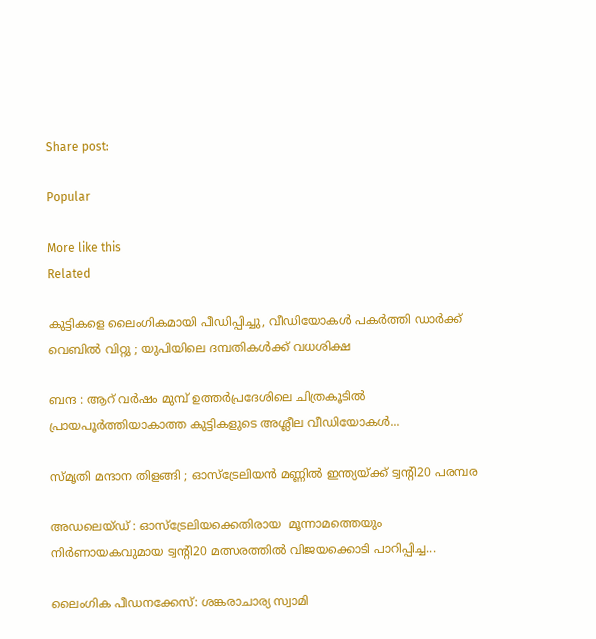Share post:

Popular

More like this
Related

കുട്ടികളെ ലൈംഗികമായി പീഡിപ്പിച്ചു, വീഡിയോകൾ പകർത്തി ഡാർക്ക് വെബിൽ വിറ്റു ; യുപിയിലെ ദമ്പതികൾക്ക് വധശിക്ഷ

ബന്ദ : ആറ് വർഷം മുമ്പ് ഉത്തർപ്രദേശിലെ ചിത്രകൂടിൽ പ്രായപൂർത്തിയാകാത്ത കുട്ടികളുടെ അശ്ലീല വീഡിയോകൾ...

സ്മൃതി മന്ദാന തിളങ്ങി ; ഓസ്ട്രേലിയൻ മണ്ണിൽ ഇന്ത്യയ്ക്ക് ട്വൻ്റി20 പരമ്പര

അഡലെയ്ഡ് : ഓസ്ട്രേലിയക്കെതിരായ  മൂന്നാമത്തെയും നിർണായകവുമായ ട്വൻ്റി20 മത്സരത്തിൽ വിജയക്കൊടി പാറിപ്പിച്ച...

ലൈംഗിക പീഡനക്കേസ്: ശങ്കരാചാര്യ സ്വാമി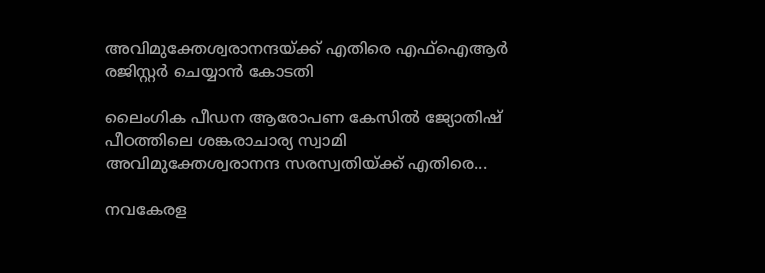അവിമുക്തേശ്വരാനന്ദയ്‌ക്ക് എതിരെ എഫ്‌ഐആർ രജിസ്റ്റർ ചെയ്യാൻ കോടതി

ലൈംഗിക പീഡന ആരോപണ കേസിൽ ജ്യോതിഷ് പീഠത്തിലെ ശങ്കരാചാര്യ സ്വാമി അവിമുക്തേശ്വരാനന്ദ സരസ്വതിയ്ക്ക് എതിരെ...

നവകേരള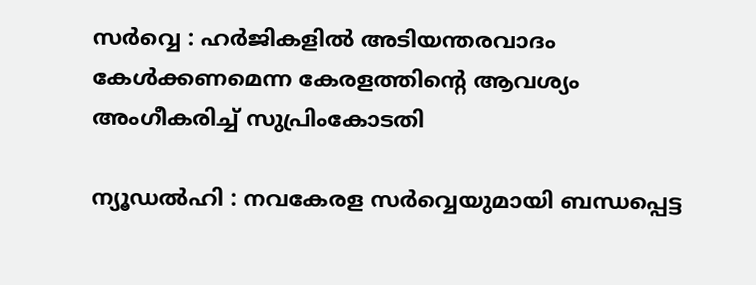സര്‍വ്വെ : ഹര്‍ജികളില്‍ അടിയന്തരവാദം കേള്‍ക്കണമെന്ന കേരളത്തിന്റെ ആവശ്യം അംഗീകരിച്ച് സുപ്രിംകോടതി

ന്യൂഡൽഹി : നവകേരള സര്‍വ്വെയുമായി ബന്ധപ്പെട്ട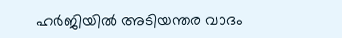ഹര്‍ജിയില്‍ അടിയന്തര വാദം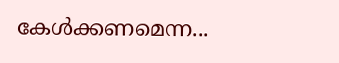കേള്‍ക്കണമെന്ന...